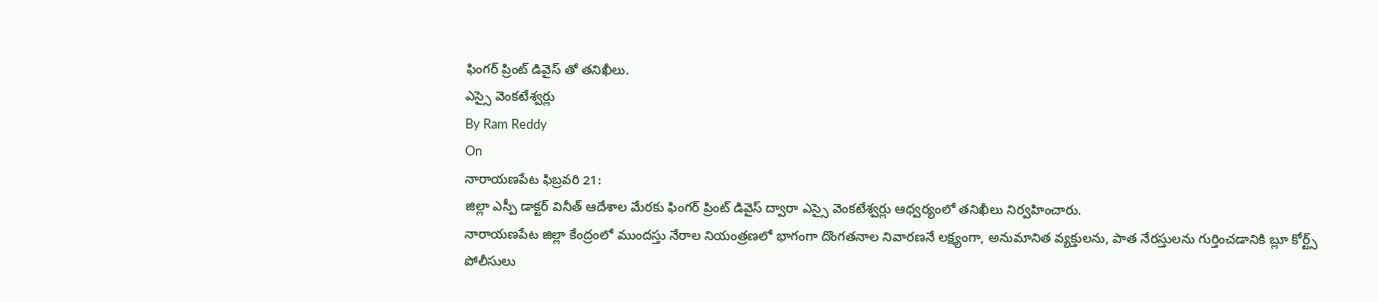ఫింగర్ ప్రింట్ డివైస్ తో తనిఖీలు.
ఎస్సై వెంకటేశ్వర్లు
By Ram Reddy
On
నారాయణపేట ఫిబ్రవరి 21:
జిల్లా ఎస్పీ డాక్టర్ వినీత్ ఆదేశాల మేరకు ఫింగర్ ప్రింట్ డివైస్ ద్వారా ఎస్సై వెంకటేశ్వర్లు ఆధ్వర్యంలో తనిఖీలు నిర్వహించారు.
నారాయణపేట జిల్లా కేంద్రంలో ముందస్తు నేరాల నియంత్రణలో భాగంగా దొంగతనాల నివారణనే లక్ష్యంగా, అనుమానిత వ్యక్తులను, పాత నేరస్తులను గుర్తించడానికి బ్లూ కోర్ట్స్ పోలీసులు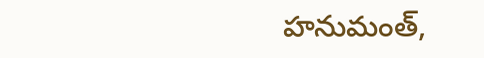హనుమంత్,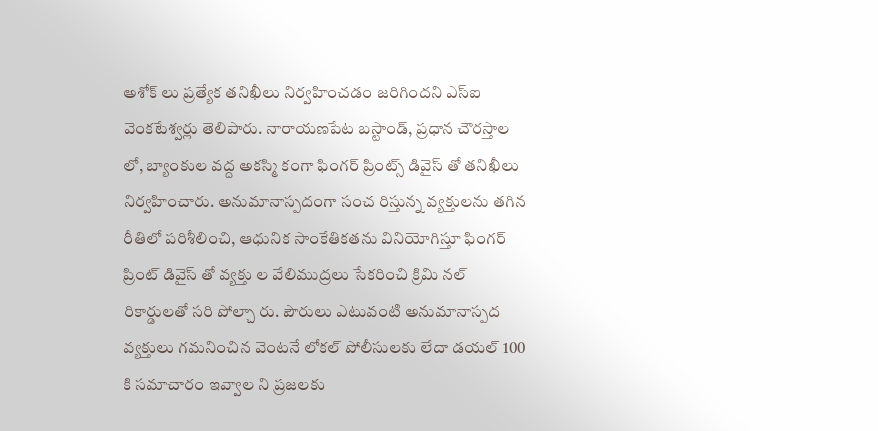అశోక్ లు ప్రత్యేక తనిఖీలు నిర్వహించడం జరిగిందని ఎస్ఐ వెంకటేశ్వర్లు తెలిపారు. నారాయణపేట బస్టాండ్, ప్రధాన చౌరస్తాల లో, బ్యాంకుల వద్ద అకస్మి కంగా ఫింగర్ ప్రింట్స్ డివైస్ తో తనిఖీలు నిర్వహించారు. అనుమానాస్పదంగా సంచ రిస్తున్న వ్యక్తులను తగిన రీతిలో పరిశీలించి, ఆధునిక సాంకేతికతను వినియోగిస్తూ ఫింగర్ ప్రింట్ డివైస్ తో వ్యక్తు ల వేలిముద్రలు సేకరించి క్రిమి నల్ రికార్డులతో సరి పోల్చా రు. పౌరులు ఎటువంటి అనుమానాస్పద వ్యక్తులు గమనించిన వెంటనే లోకల్ పోలీసులకు లేదా డయల్ 100 కి సమాచారం ఇవ్వాల ని ప్రజలకు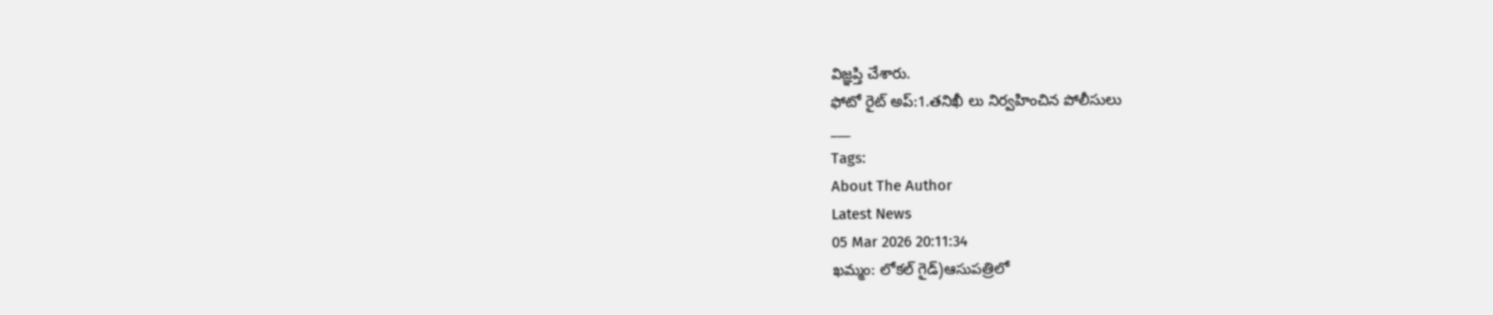విజ్ఞప్తి చేశారు.
ఫోటో రైట్ అప్:1.తనిఖీ లు నిర్వహించిన పోలీసులు
___
Tags:
About The Author
Latest News
05 Mar 2026 20:11:34
ఖమ్మం: లోకల్ గైడ్)ఆసుపత్రిలో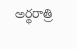అర్థరాత్రి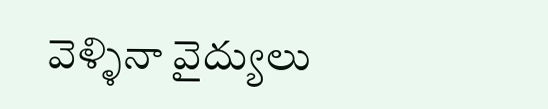వెళ్ళినా వైద్యులు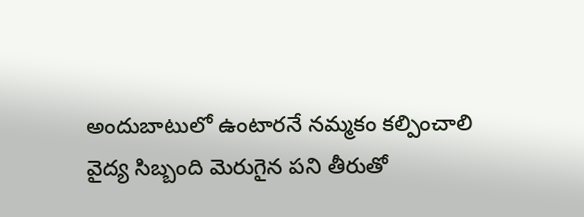అందుబాటులో ఉంటారనే నమ్మకం కల్పించాలి
వైద్య సిబ్బంది మెరుగైన పని తీరుతో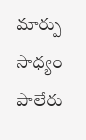మార్పు సాధ్యం
పాలేరు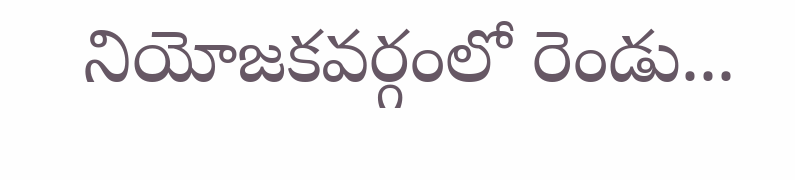నియోజకవర్గంలో రెండు...